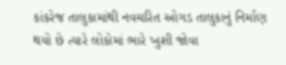કાંકરેજ તાલુકામાંથી નવચરિત ઓગડ તાલુકાનું નિર્માણ થયો છે ત્યારે લોકોમાં ભારે ખુશી જોવા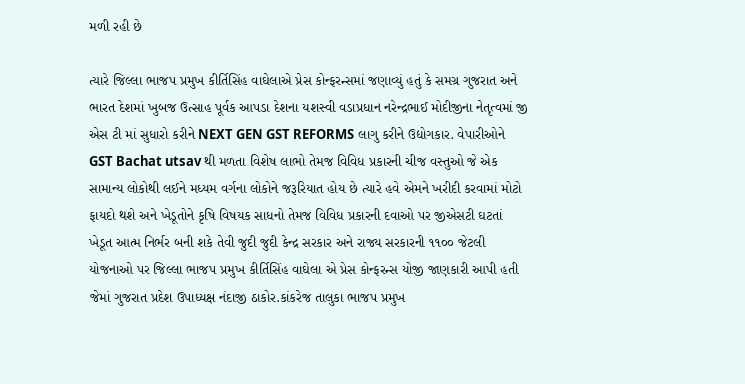મળી રહી છે

ત્યારે જિલ્લા ભાજપ પ્રમુખ કીર્તિસિંહ વાઘેલાએ પ્રેસ કોન્ફરન્સમાં જણાવ્યું હતું કે સમગ્ર ગુજરાત અને ભારત દેશમાં ખુબજ ઉત્સાહ પૂર્વક આપડા દેશના યશસ્વી વડાપ્રધાન નરેન્દ્રભાઈ મોદીજીના નેતૃત્વમાં જી એસ ટી માં સુધારો કરીને NEXT GEN GST REFORMS લાગુ કરીને ઉદ્યોગકાર. વેપારીઓને GST Bachat utsav થી મળતા વિશેષ લાભો તેમજ વિવિધ પ્રકારની ચીજ વસ્તુઓ જે એક સામાન્ય લોકોથી લઈને મધ્યમ વર્ગના લોકોને જરૂરિયાત હોય છે ત્યારે હવે એમને ખરીદી કરવામાં મોટો ફાયદો થશે અને ખેડૂતોને કૃષિ વિષયક સાધનો તેમજ વિવિધ પ્રકારની દવાઓ પર જીએસટી ઘટતાં ખેડૂત આત્મ નિર્ભર બની શકે તેવી જુદી જુદી કેન્દ્ર સરકાર અને રાજ્ય સરકારની ૧૧૦૦ જેટલી યોજનાઓ પર જિલ્લા ભાજપ પ્રમુખ કીર્તિસિંહ વાઘેલા એ પ્રેસ કોન્ફરન્સ યોજી જાણકારી આપી હતી જેમાં ગુજરાત પ્રદેશ ઉપાધ્યક્ષ નંદાજી ઠાકોર.કાંકરેજ તાલુકા ભાજપ પ્રમુખ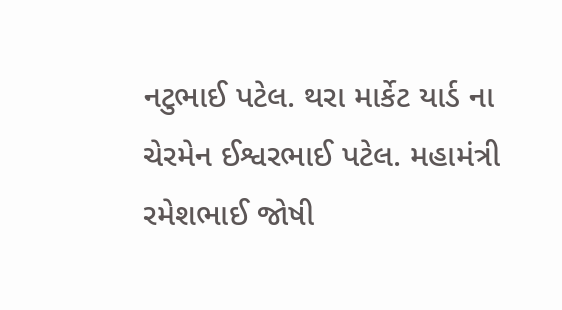નટુભાઈ પટેલ. થરા માર્કેટ યાર્ડ ના ચેરમેન ઈશ્વરભાઈ પટેલ. મહામંત્રી રમેશભાઈ જોષી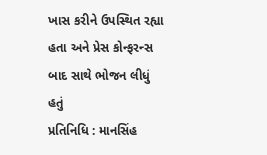ખાસ કરીને ઉપસ્થિત રહ્યા હતા અને પ્રેસ કોન્ફરન્સ બાદ સાથે ભોજન લીધું હતું
પ્રતિનિધિ : માનસિંહ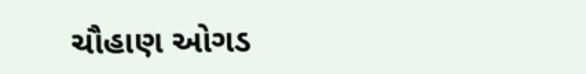ચૌહાણ ઓગડ